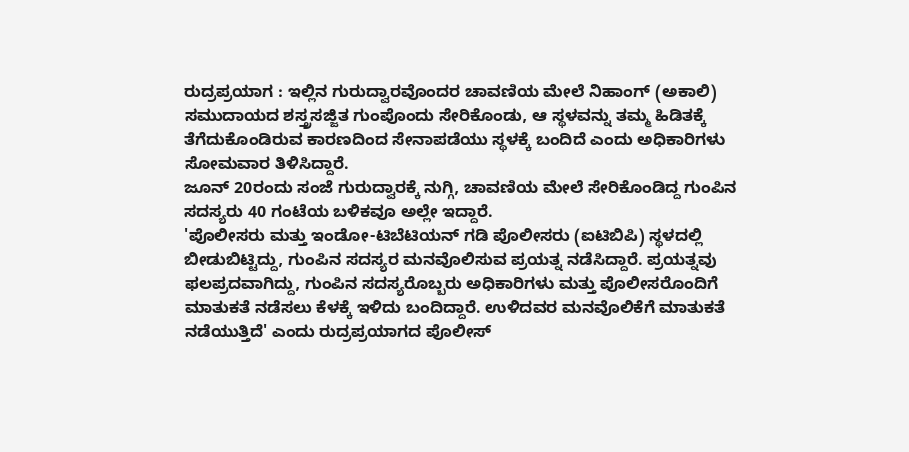ರುದ್ರಪ್ರಯಾಗ : ಇಲ್ಲಿನ ಗುರುದ್ವಾರವೊಂದರ ಚಾವಣಿಯ ಮೇಲೆ ನಿಹಾಂಗ್ (ಅಕಾಲಿ) ಸಮುದಾಯದ ಶಸ್ತ್ರಸಜ್ಜಿತ ಗುಂಪೊಂದು ಸೇರಿಕೊಂಡು, ಆ ಸ್ಥಳವನ್ನು ತಮ್ಮ ಹಿಡಿತಕ್ಕೆ ತೆಗೆದುಕೊಂಡಿರುವ ಕಾರಣದಿಂದ ಸೇನಾಪಡೆಯು ಸ್ಥಳಕ್ಕೆ ಬಂದಿದೆ ಎಂದು ಅಧಿಕಾರಿಗಳು ಸೋಮವಾರ ತಿಳಿಸಿದ್ದಾರೆ.
ಜೂನ್ 20ರಂದು ಸಂಜೆ ಗುರುದ್ವಾರಕ್ಕೆ ನುಗ್ಗಿ, ಚಾವಣಿಯ ಮೇಲೆ ಸೇರಿಕೊಂಡಿದ್ದ ಗುಂಪಿನ ಸದಸ್ಯರು 40 ಗಂಟೆಯ ಬಳಿಕವೂ ಅಲ್ಲೇ ಇದ್ದಾರೆ.
'ಪೊಲೀಸರು ಮತ್ತು ಇಂಡೋ-ಟಿಬೆಟಿಯನ್ ಗಡಿ ಪೊಲೀಸರು (ಐಟಿಬಿಪಿ) ಸ್ಥಳದಲ್ಲಿ ಬೀಡುಬಿಟ್ಟಿದ್ದು, ಗುಂಪಿನ ಸದಸ್ಯರ ಮನವೊಲಿಸುವ ಪ್ರಯತ್ನ ನಡೆಸಿದ್ದಾರೆ. ಪ್ರಯತ್ನವು ಫಲಪ್ರದವಾಗಿದ್ದು, ಗುಂಪಿನ ಸದಸ್ಯರೊಬ್ಬರು ಅಧಿಕಾರಿಗಳು ಮತ್ತು ಪೊಲೀಸರೊಂದಿಗೆ ಮಾತುಕತೆ ನಡೆಸಲು ಕೆಳಕ್ಕೆ ಇಳಿದು ಬಂದಿದ್ದಾರೆ. ಉಳಿದವರ ಮನವೊಲಿಕೆಗೆ ಮಾತುಕತೆ ನಡೆಯುತ್ತಿದೆ' ಎಂದು ರುದ್ರಪ್ರಯಾಗದ ಪೊಲೀಸ್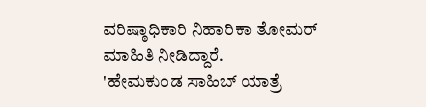ವರಿಷ್ಠಾಧಿಕಾರಿ ನಿಹಾರಿಕಾ ತೋಮರ್ ಮಾಹಿತಿ ನೀಡಿದ್ದಾರೆ.
'ಹೇಮಕುಂಡ ಸಾಹಿಬ್ ಯಾತ್ರೆ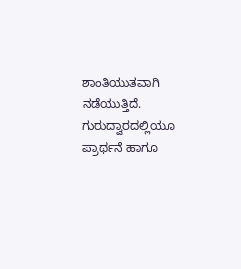ಶಾಂತಿಯುತವಾಗಿ ನಡೆಯುತ್ತಿದೆ. ಗುರುದ್ವಾರದಲ್ಲಿಯೂ ಪ್ರಾರ್ಥನೆ ಹಾಗೂ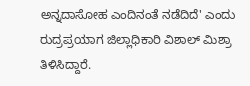ಅನ್ನದಾಸೋಹ ಎಂದಿನಂತೆ ನಡೆದಿದೆ' ಎಂದು ರುದ್ರಪ್ರಯಾಗ ಜಿಲ್ಲಾಧಿಕಾರಿ ವಿಶಾಲ್ ಮಿಶ್ರಾ ತಿಳಿಸಿದ್ದಾರೆ.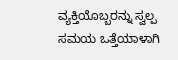ವ್ಯಕ್ತಿಯೊಬ್ಬರನ್ನು ಸ್ವಲ್ಪ ಸಮಯ ಒತ್ತೆಯಾಳಾಗಿ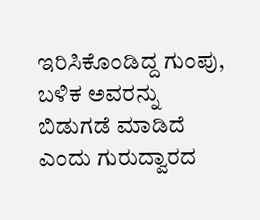ಇರಿಸಿಕೊಂಡಿದ್ದ ಗುಂಪು, ಬಳಿಕ ಅವರನ್ನು ಬಿಡುಗಡೆ ಮಾಡಿದೆ ಎಂದು ಗುರುದ್ವಾರದ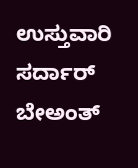ಉಸ್ತುವಾರಿ ಸರ್ದಾರ್ ಬೇಅಂತ್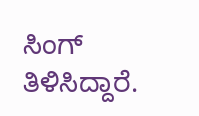ಸಿಂಗ್ ತಿಳಿಸಿದ್ದಾರೆ.